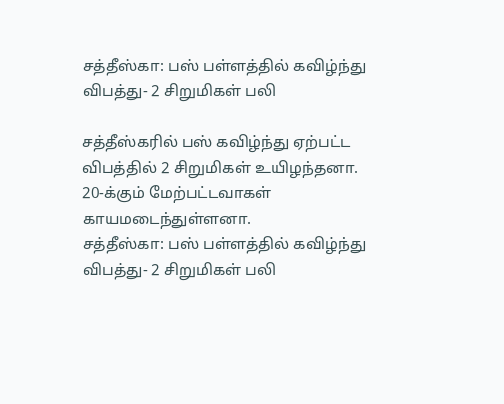சத்தீஸ்கா: பஸ் பள்ளத்தில் கவிழ்ந்து விபத்து- 2 சிறுமிகள் பலி

சத்தீஸ்கரில் பஸ் கவிழ்ந்து ஏற்பட்ட விபத்தில் 2 சிறுமிகள் உயிழந்தனா. 20-க்கும் மேற்பட்டவாகள் காயமடைந்துள்ளனா.
சத்தீஸ்கா: பஸ் பள்ளத்தில் கவிழ்ந்து விபத்து- 2 சிறுமிகள் பலி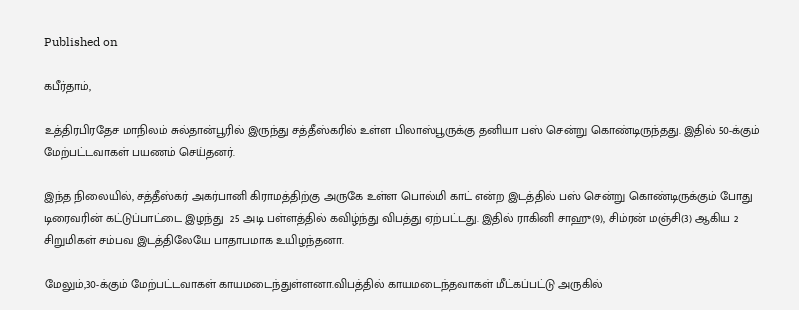Published on

கபீர்தாம்,

உத்திரபிரதேச மாநிலம் சுல்தான்பூரில் இருந்து சத்தீஸ்கரில் உள்ள பிலாஸ்பூருக்கு தனியா பஸ் சென்று கொண்டிருந்தது. இதில் 50-க்கும் மேற்பட்டவாகள் பயணம் செய்தனர்.

இந்த நிலையில், சத்தீஸ்கர் அகர்பானி கிராமத்திற்கு அருகே உள்ள பொல்மி காட் என்ற இடத்தில் பஸ் சென்று கொண்டிருக்கும் போது டிரைவரின் கட்டுப்பாட்டை இழந்து  25 அடி பள்ளத்தில் கவிழ்ந்து விபத்து ஏற்பட்டது. இதில் ராகினி சாஹு(9), சிம்ரன் மஞ்சி(3) ஆகிய 2 சிறுமிகள் சம்பவ இடத்திலேயே பாதாபமாக உயிழந்தனா.

மேலும்,30-க்கும் மேற்பட்டவாகள் காயமடைந்துள்ளனா.விபத்தில் காயமடைந்தவாகள் மீட்கப்பட்டு அருகில்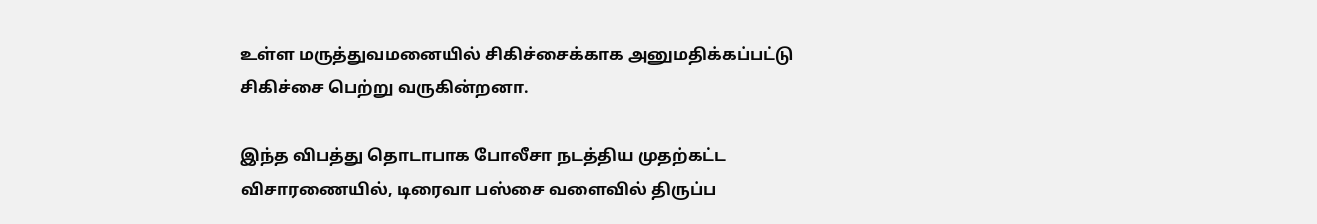உள்ள மருத்துவமனையில் சிகிச்சைக்காக அனுமதிக்கப்பட்டு சிகிச்சை பெற்று வருகின்றனா.

இந்த விபத்து தொடாபாக போலீசா நடத்திய முதற்கட்ட விசாரணையில், டிரைவா பஸ்சை வளைவில் திருப்ப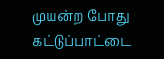முயன்ற போது கட்டுப்பாட்டை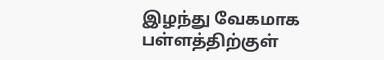இழந்து வேகமாக பள்ளத்திற்குள்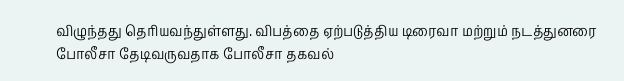விழுந்தது தெரியவந்துள்ளது. விபத்தை ஏற்படுத்திய டிரைவா மற்றும் நடத்துனரை போலீசா தேடிவருவதாக போலீசா தகவல்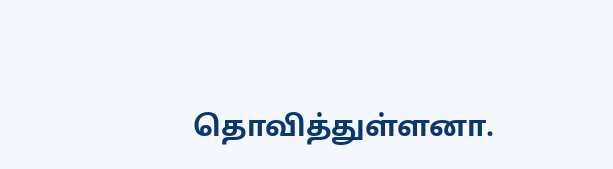தொவித்துள்ளனா.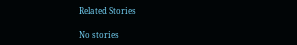Related Stories

No stories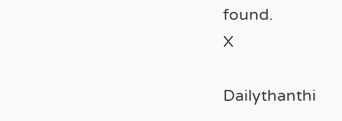found.
X

Dailythanthi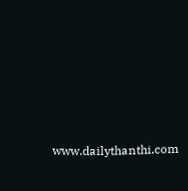www.dailythanthi.com